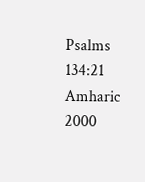Psalms 134:21
Amharic 2000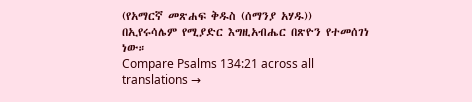(የአማርኛ መጽሐፍ ቅዱስ (ሰማንያ አሃዱ))
በኢየሩሳሌም የሚያድር እግዚአብሔር በጽዮን የተመሰገነ ነው።
Compare Psalms 134:21 across all translations →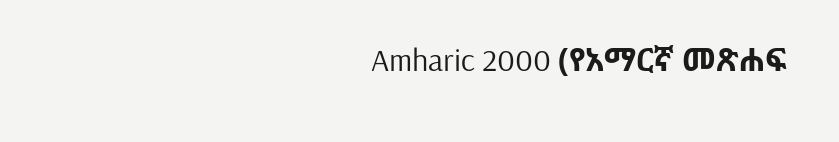Amharic 2000 (የአማርኛ መጽሐፍ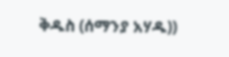ቅዱስ (ሰማንያ አሃዱ))